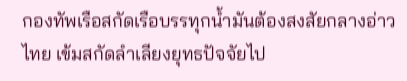กองทัพเรือสกัดเรือบรรทุกน้ำมันต้องสงสัยกลางอ่าวไทย เข้มสกัดลำเลียงยุทธปัจจัยไป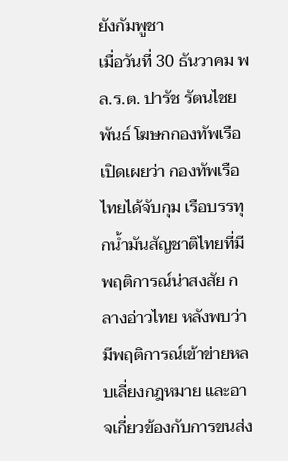ยังกัมพูชา
เมื่อวันที่ 30 ธันวาคม พล.ร.ต. ปารัช รัตนไชยพันธ์ โฆษกกองทัพเรือ เปิดเผยว่า กองทัพเรือไทยได้จับกุม เรือบรรทุกน้ำมันสัญชาติไทยที่มีพฤติการณ์น่าสงสัย กลางอ่าวไทย หลังพบว่ามีพฤติการณ์เข้าข่ายหลบเลี่ยงกฎหมาย และอาจเกี่ยวข้องกับการขนส่ง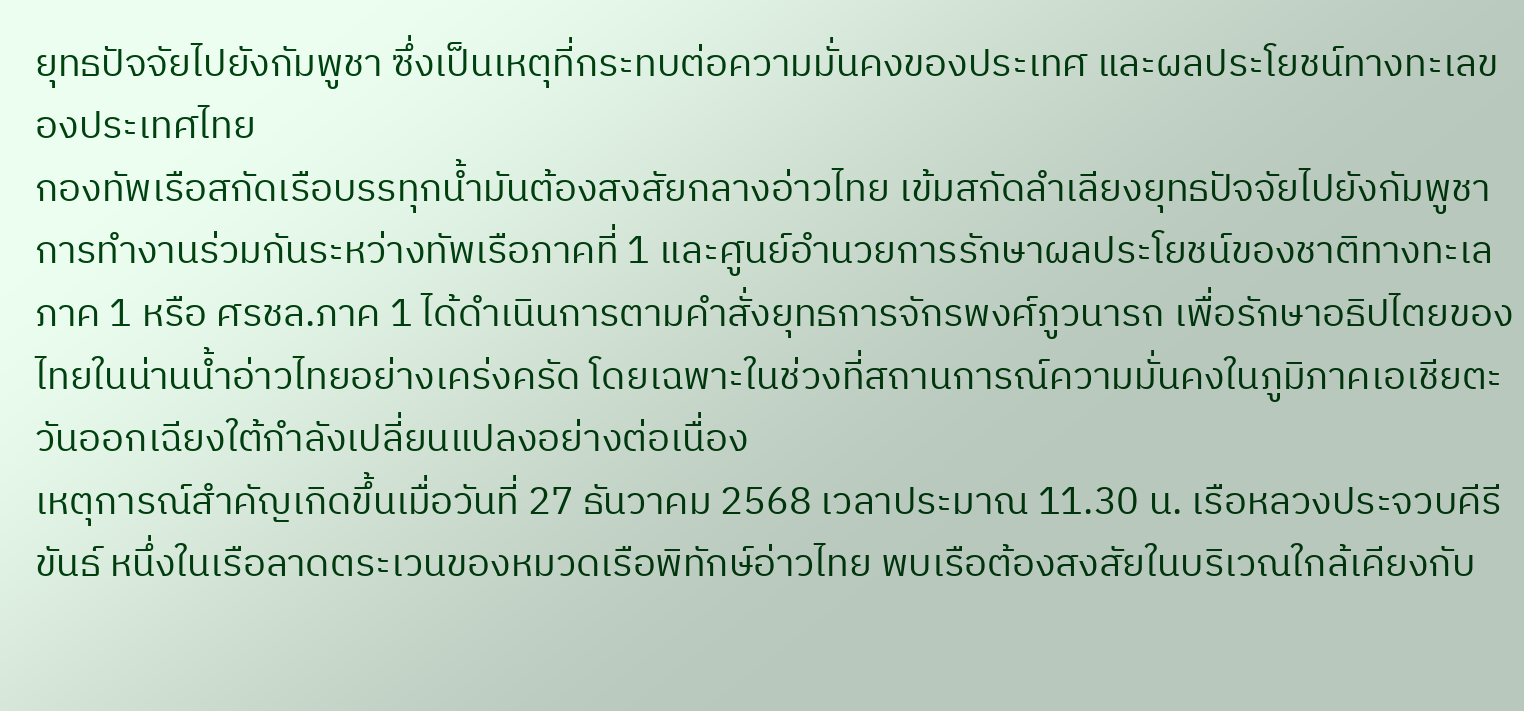ยุทธปัจจัยไปยังกัมพูชา ซึ่งเป็นเหตุที่กระทบต่อความมั่นคงของประเทศ และผลประโยชน์ทางทะเลของประเทศไทย
กองทัพเรือสกัดเรือบรรทุกน้ำมันต้องสงสัยกลางอ่าวไทย เข้มสกัดลำเลียงยุทธปัจจัยไปยังกัมพูชา
การทำงานร่วมกันระหว่างทัพเรือภาคที่ 1 และศูนย์อำนวยการรักษาผลประโยชน์ของชาติทางทะเล ภาค 1 หรือ ศรชล.ภาค 1 ได้ดำเนินการตามคำสั่งยุทธการจักรพงศ์ภูวนารถ เพื่อรักษาอธิปไตยของไทยในน่านน้ำอ่าวไทยอย่างเคร่งครัด โดยเฉพาะในช่วงที่สถานการณ์ความมั่นคงในภูมิภาคเอเชียตะวันออกเฉียงใต้กำลังเปลี่ยนแปลงอย่างต่อเนื่อง
เหตุการณ์สำคัญเกิดขึ้นเมื่อวันที่ 27 ธันวาคม 2568 เวลาประมาณ 11.30 น. เรือหลวงประจวบคีรีขันธ์ หนึ่งในเรือลาดตระเวนของหมวดเรือพิทักษ์อ่าวไทย พบเรือต้องสงสัยในบริเวณใกล้เคียงกับ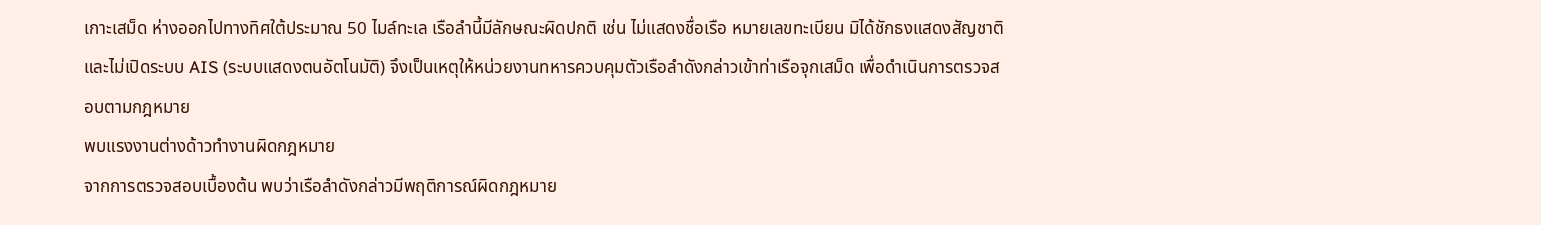เกาะเสม็ด ห่างออกไปทางทิศใต้ประมาณ 50 ไมล์ทะเล เรือลำนี้มีลักษณะผิดปกติ เช่น ไม่แสดงชื่อเรือ หมายเลขทะเบียน มิได้ชักธงแสดงสัญชาติ และไม่เปิดระบบ AIS (ระบบแสดงตนอัตโนมัติ) จึงเป็นเหตุให้หน่วยงานทหารควบคุมตัวเรือลำดังกล่าวเข้าท่าเรือจุกเสม็ด เพื่อดำเนินการตรวจสอบตามกฎหมาย
พบแรงงานต่างด้าวทำงานผิดกฎหมาย
จากการตรวจสอบเบื้องต้น พบว่าเรือลำดังกล่าวมีพฤติการณ์ผิดกฎหมาย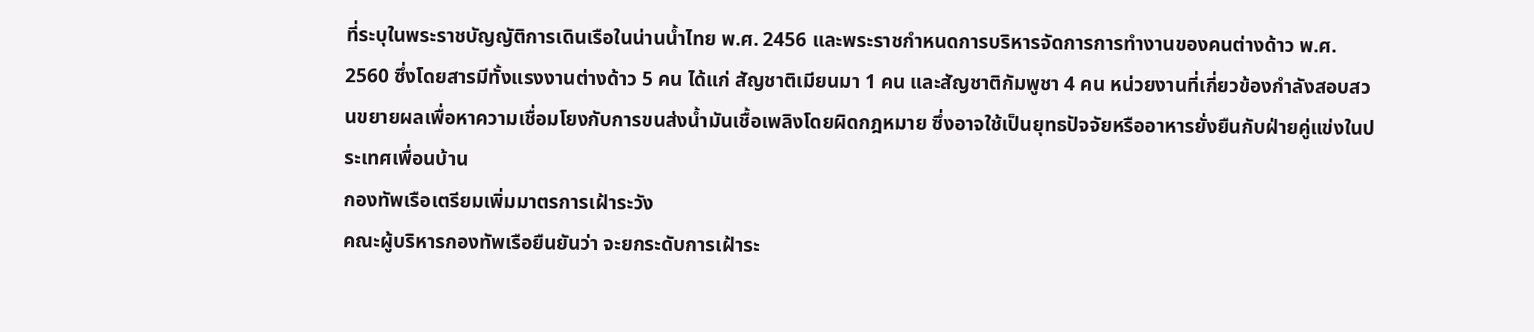ที่ระบุในพระราชบัญญัติการเดินเรือในน่านน้ำไทย พ.ศ. 2456 และพระราชกำหนดการบริหารจัดการการทำงานของคนต่างด้าว พ.ศ. 2560 ซึ่งโดยสารมีทั้งแรงงานต่างด้าว 5 คน ได้แก่ สัญชาติเมียนมา 1 คน และสัญชาติกัมพูชา 4 คน หน่วยงานที่เกี่ยวข้องกำลังสอบสวนขยายผลเพื่อหาความเชื่อมโยงกับการขนส่งน้ำมันเชื้อเพลิงโดยผิดกฎหมาย ซึ่งอาจใช้เป็นยุทธปัจจัยหรืออาหารยั่งยืนกับฝ่ายคู่แข่งในประเทศเพื่อนบ้าน
กองทัพเรือเตรียมเพิ่มมาตรการเฝ้าระวัง
คณะผู้บริหารกองทัพเรือยืนยันว่า จะยกระดับการเฝ้าระ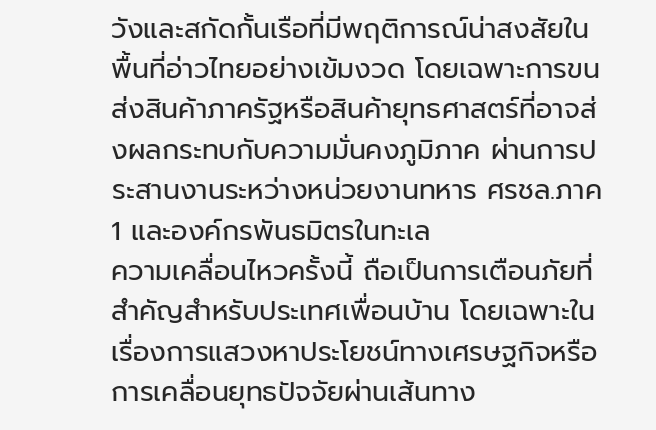วังและสกัดกั้นเรือที่มีพฤติการณ์น่าสงสัยในพื้นที่อ่าวไทยอย่างเข้มงวด โดยเฉพาะการขนส่งสินค้าภาครัฐหรือสินค้ายุทธศาสตร์ที่อาจส่งผลกระทบกับความมั่นคงภูมิภาค ผ่านการประสานงานระหว่างหน่วยงานทหาร ศรชล.ภาค 1 และองค์กรพันธมิตรในทะเล
ความเคลื่อนไหวครั้งนี้ ถือเป็นการเตือนภัยที่สำคัญสำหรับประเทศเพื่อนบ้าน โดยเฉพาะในเรื่องการแสวงหาประโยชน์ทางเศรษฐกิจหรือการเคลื่อนยุทธปัจจัยผ่านเส้นทาง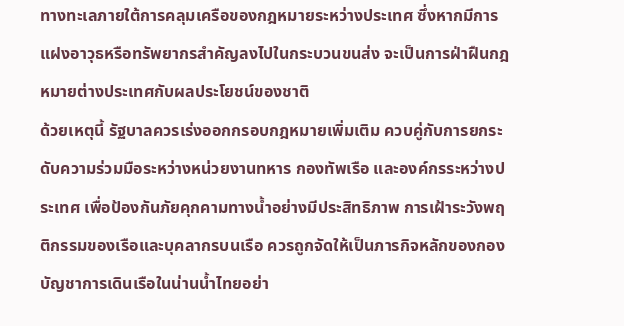ทางทะเลภายใต้การคลุมเครือของกฎหมายระหว่างประเทศ ซึ่งหากมีการแฝงอาวุธหรือทรัพยากรสำคัญลงไปในกระบวนขนส่ง จะเป็นการฝ่าฝืนกฎหมายต่างประเทศกับผลประโยชน์ของชาติ
ด้วยเหตุนี้ รัฐบาลควรเร่งออกกรอบกฎหมายเพิ่มเติม ควบคู่กับการยกระดับความร่วมมือระหว่างหน่วยงานทหาร กองทัพเรือ และองค์กรระหว่างประเทศ เพื่อป้องกันภัยคุกคามทางน้ำอย่างมีประสิทธิภาพ การเฝ้าระวังพฤติกรรมของเรือและบุคลากรบนเรือ ควรถูกจัดให้เป็นภารกิจหลักของกองบัญชาการเดินเรือในน่านน้ำไทยอย่า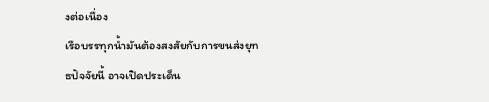งต่อเนื่อง
เรือบรรทุกน้ำมันต้องสงสัยกับการขนส่งยุทธปัจจัยนี้ อาจเปิดประเด็น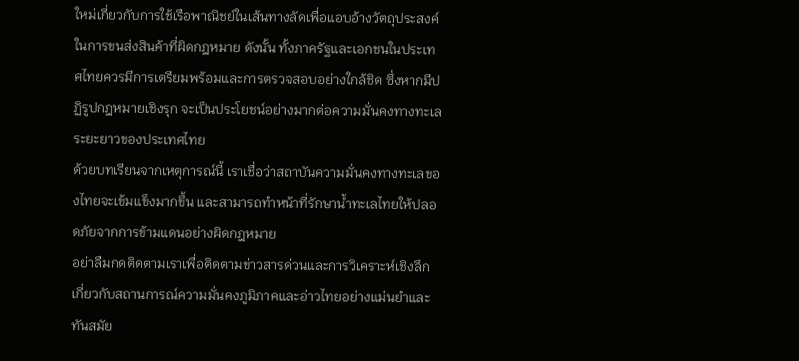ใหม่เกี่ยวกับการใช้เรือพาณิชย์ในเส้นทางลัดเพื่อแอบอ้างวัตถุประสงค์ในการขนส่งสินค้าที่ผิดกฎหมาย ดังนั้น ทั้งภาครัฐและเอกชนในประเทศไทยควรมีการเตรียมพร้อมและการตรวจสอบอย่างใกล้ชิด ซึ่งหากมีปฏิรูปกฎหมายเชิงรุก จะเป็นประโยชน์อย่างมากต่อความมั่นคงทางทะเลระยะยาวของประเทศไทย
ด้วยบทเรียนจากเหตุการณ์นี้ เราเชื่อว่าสถาบันความมั่นคงทางทะเลของไทยจะเข้มแข็งมากขึ้น และสามารถทำหน้าที่รักษาน้ำทะเลไทยให้ปลอดภัยจากการข้ามแดนอย่างผิดกฎหมาย
อย่าลืมกดติดตามเราเพื่อติดตามข่าวสารด่วนและการวิเคราะห์เชิงลึกเกี่ยวกับสถานการณ์ความมั่นคงภูมิภาคและอ่าวไทยอย่างแม่นยำและทันสมัย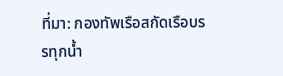ที่มา: กองทัพเรือสกัดเรือบรรทุกน้ำ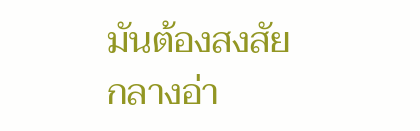มันต้องสงสัยกลางอ่า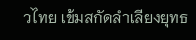วไทย เข้มสกัดลำเลียงยุทธ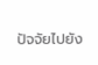ปัจจัยไปยัง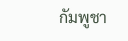กัมพูชา